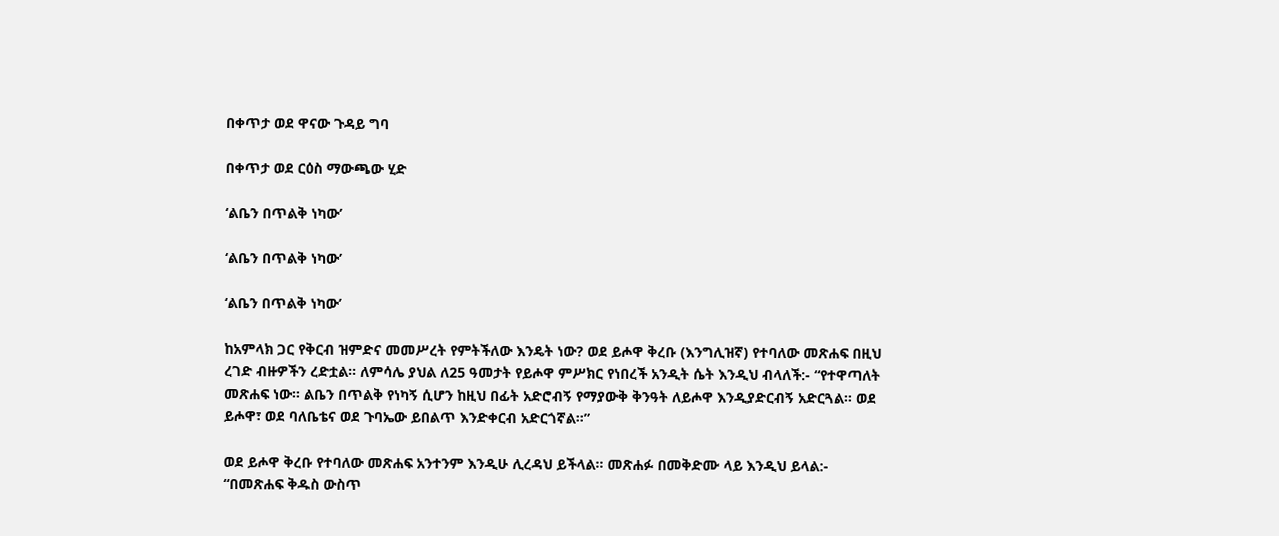በቀጥታ ወደ ዋናው ጉዳይ ግባ

በቀጥታ ወደ ርዕስ ማውጫው ሂድ

‘ልቤን በጥልቅ ነካው’

‘ልቤን በጥልቅ ነካው’

‘ልቤን በጥልቅ ነካው’

ከአምላክ ጋር የቅርብ ዝምድና መመሥረት የምትችለው እንዴት ነው? ወደ ይሖዋ ቅረቡ (እንግሊዝኛ) የተባለው መጽሐፍ በዚህ ረገድ ብዙዎችን ረድቷል። ለምሳሌ ያህል ለ25 ዓመታት የይሖዋ ምሥክር የነበረች አንዲት ሴት እንዲህ ብላለች:- “የተዋጣለት መጽሐፍ ነው። ልቤን በጥልቅ የነካኝ ሲሆን ከዚህ በፊት አድሮብኝ የማያውቅ ቅንዓት ለይሖዋ እንዲያድርብኝ አድርጓል። ወደ ይሖዋ፣ ወደ ባለቤቴና ወደ ጉባኤው ይበልጥ እንድቀርብ አድርጎኛል።”

ወደ ይሖዋ ቅረቡ የተባለው መጽሐፍ አንተንም እንዲሁ ሊረዳህ ይችላል። መጽሐፉ በመቅድሙ ላይ እንዲህ ይላል:- “በመጽሐፍ ቅዱስ ውስጥ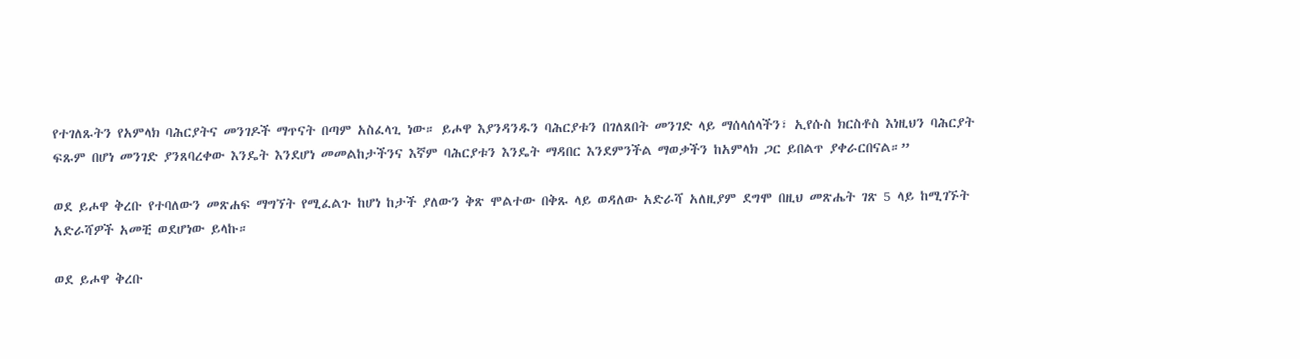የተገለጹትን የአምላክ ባሕርያትና መንገዶች ማጥናት በጣም አስፈላጊ ነው። ይሖዋ እያንዳንዱን ባሕርያቱን በገለጸበት መንገድ ላይ ማሰላሰላችን፣ ኢየሱስ ክርስቶስ እነዚህን ባሕርያት ፍጹም በሆነ መንገድ ያንጸባረቀው እንዴት እንደሆነ መመልከታችንና እኛም ባሕርያቱን እንዴት ማዳበር እንደምንችል ማወቃችን ከአምላክ ጋር ይበልጥ ያቀራርበናል።”

ወደ ይሖዋ ቅረቡ የተባለውን መጽሐፍ ማግኘት የሚፈልጉ ከሆነ ከታች ያለውን ቅጽ ሞልተው በቅጹ ላይ ወዳለው አድራሻ አለዚያም ደግሞ በዚህ መጽሔት ገጽ 5 ላይ ከሚገኙት አድራሻዎች አመቺ ወደሆነው ይላኩ።

ወደ ይሖዋ ቅረቡ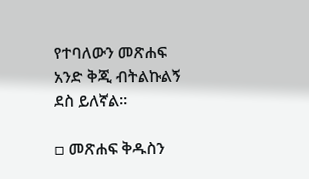የተባለውን መጽሐፍ አንድ ቅጂ ብትልኩልኝ ደስ ይለኛል።

□ መጽሐፍ ቅዱስን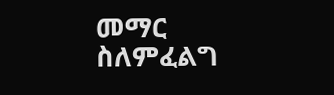መማር ስለምፈልግ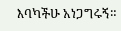እባካችሁ አነጋግሩኝ።